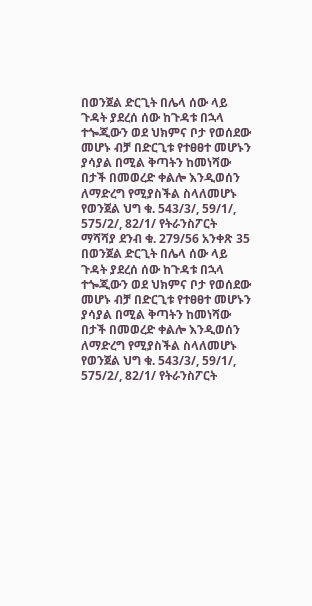በወንጀል ድርጊት በሌላ ሰው ላይ ጉዳት ያደረሰ ሰው ከጉዳቱ በኋላ ተጐጂውን ወደ ህክምና ቦታ የወሰደው መሆኑ ብቻ በድርጊቱ የተፀፀተ መሆኑን ያሳያል በሚል ቅጣትን ከመነሻው በታች በመወረድ ቀልሎ እንዲወሰን ለማድረግ የሚያስችል ስላለመሆኑ የወንጀል ህግ ቁ. 543/3/, 59/1/, 575/2/, 82/1/ የትራንስፖርት ማሻሻያ ደንብ ቁ. 279/56 አንቀጽ 35
በወንጀል ድርጊት በሌላ ሰው ላይ ጉዳት ያደረሰ ሰው ከጉዳቱ በኋላ ተጐጂውን ወደ ህክምና ቦታ የወሰደው መሆኑ ብቻ በድርጊቱ የተፀፀተ መሆኑን ያሳያል በሚል ቅጣትን ከመነሻው በታች በመወረድ ቀልሎ እንዲወሰን ለማድረግ የሚያስችል ስላለመሆኑ የወንጀል ህግ ቁ. 543/3/, 59/1/, 575/2/, 82/1/ የትራንስፖርት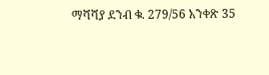ማሻሻያ ደንብ ቁ. 279/56 አንቀጽ 35